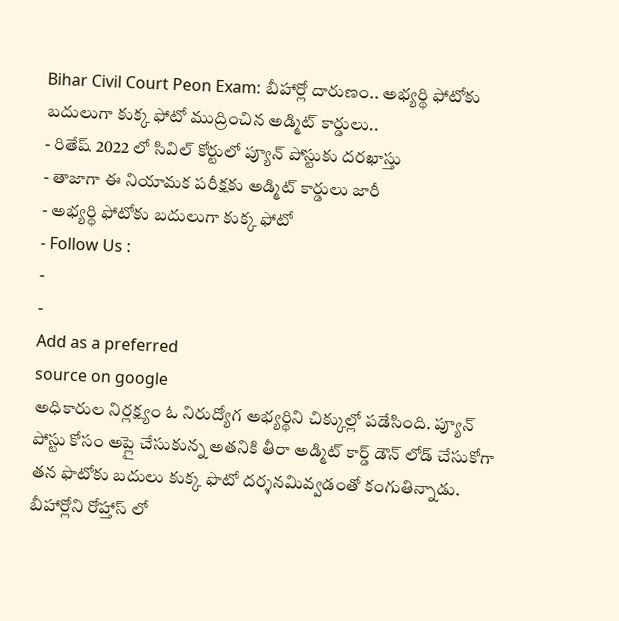Bihar Civil Court Peon Exam: బీహార్లో దారుణం.. అభ్యర్థి ఫోటోకు బదులుగా కుక్క ఫోటో ముద్రించిన అడ్మిట్ కార్డులు..
- రితేష్ 2022 లో సివిల్ కోర్టులో ప్యూన్ పోస్టుకు దరఖాస్తు
- తాజాగా ఈ నియామక పరీక్షకు అడ్మిట్ కార్డులు జారీ
- అభ్యర్థి ఫోటోకు బదులుగా కుక్క ఫోటో
- Follow Us :
-
-
Add as a preferred
source on google
అధికారుల నిర్లక్ష్యం ఓ నిరుద్యోగ అభ్యర్థిని చిక్కుల్లో పడేసింది. ప్యూన్ పోస్టు కోసం అప్లై చేసుకున్న అతనికి తీరా అడ్మిట్ కార్డ్ డౌన్ లోడ్ చేసుకోగా తన ఫొటోకు బదులు కుక్క ఫొటో దర్శనమివ్వడంతో కంగుతిన్నాడు. బీహార్లోని రోహ్తాస్ లో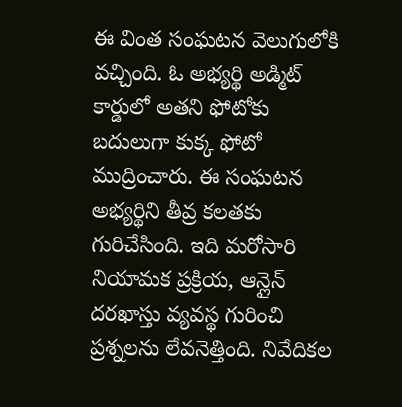ఈ వింత సంఘటన వెలుగులోకి వచ్చింది. ఓ అభ్యర్థి అడ్మిట్ కార్డులో అతని ఫోటోకు బదులుగా కుక్క ఫోటో ముద్రించారు. ఈ సంఘటన అభ్యర్థిని తీవ్ర కలతకు గురిచేసింది. ఇది మరోసారి నియామక ప్రక్రియ, ఆన్లైన్ దరఖాస్తు వ్యవస్థ గురించి ప్రశ్నలను లేవనెత్తింది. నివేదికల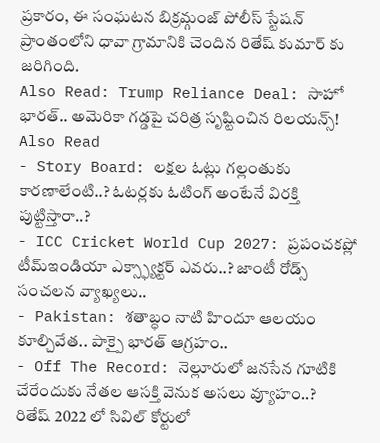ప్రకారం, ఈ సంఘటన బిక్రమ్గంజ్ పోలీస్ స్టేషన్ ప్రాంతంలోని ధావా గ్రామానికి చెందిన రితేష్ కుమార్ కు జరిగింది.
Also Read: Trump Reliance Deal: సాహో భారత్.. అమెరికా గడ్డపై చరిత్ర సృష్టించిన రిలయన్స్!
Also Read
- Story Board: లక్షల ఓట్లు గల్లంతుకు కారణాలేంటి..? ఓటర్లకు ఓటింగ్ అంటేనే విరక్తి పుట్టిస్తారా..?
- ICC Cricket World Cup 2027: ప్రపంచకప్లో టీమ్ఇండియా ఎక్స్ఫ్యాక్టర్ ఎవరు..? జాంటీ రోడ్స్ సంచలన వ్యాఖ్యలు..
- Pakistan: శతాబ్ధం నాటి హిందూ ఆలయం కూల్చివేత.. పాక్పై భారత్ ఆగ్రహం..
- Off The Record: నెల్లూరులో జనసేన గూటికి చేరేందుకు నేతల ఆసక్తి వెనుక అసలు వ్యూహం..?
రితేష్ 2022 లో సివిల్ కోర్టులో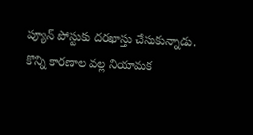ప్యూన్ పోస్టుకు దరఖాస్తు చేసుకున్నాడు. కొన్ని కారణాల వల్ల నియామక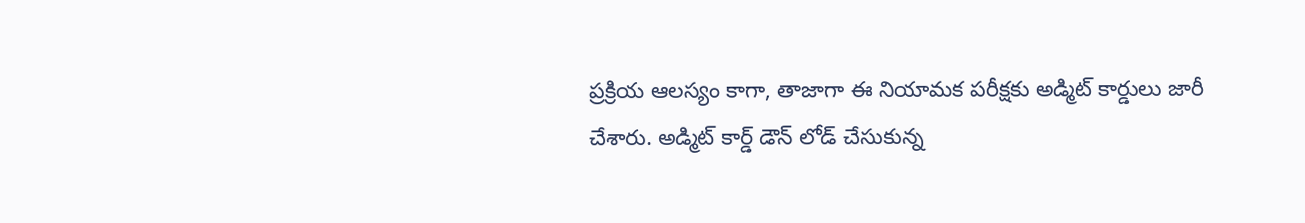ప్రక్రియ ఆలస్యం కాగా, తాజాగా ఈ నియామక పరీక్షకు అడ్మిట్ కార్డులు జారీ చేశారు. అడ్మిట్ కార్డ్ డౌన్ లోడ్ చేసుకున్న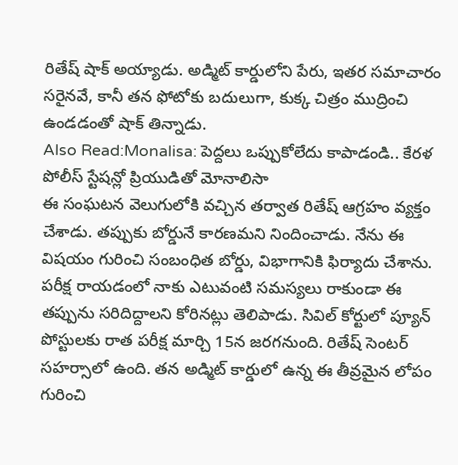రితేష్ షాక్ అయ్యాడు. అడ్మిట్ కార్డులోని పేరు, ఇతర సమాచారం సరైనవే, కానీ తన ఫోటోకు బదులుగా, కుక్క చిత్రం ముద్రించి ఉండడంతో షాక్ తిన్నాడు.
Also Read:Monalisa: పెద్దలు ఒప్పుకోలేదు కాపాడండి.. కేరళ పోలీస్ స్టేషన్లో ప్రియుడితో మోనాలిసా
ఈ సంఘటన వెలుగులోకి వచ్చిన తర్వాత రితేష్ ఆగ్రహం వ్యక్తం చేశాడు. తప్పుకు బోర్డునే కారణమని నిందించాడు. నేను ఈ విషయం గురించి సంబంధిత బోర్డు, విభాగానికి ఫిర్యాదు చేశాను. పరీక్ష రాయడంలో నాకు ఎటువంటి సమస్యలు రాకుండా ఈ తప్పును సరిదిద్దాలని కోరినట్లు తెలిపాడు. సివిల్ కోర్టులో ప్యూన్ పోస్టులకు రాత పరీక్ష మార్చి 15న జరగనుంది. రితేష్ సెంటర్ సహర్సాలో ఉంది. తన అడ్మిట్ కార్డులో ఉన్న ఈ తీవ్రమైన లోపం గురించి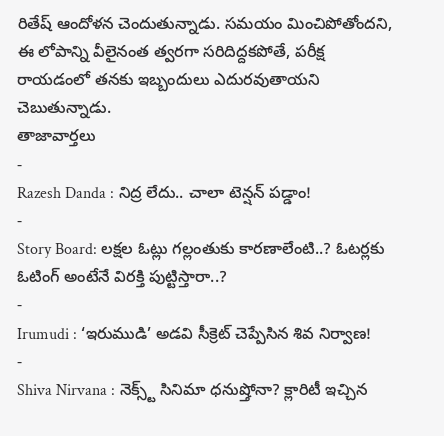రితేష్ ఆందోళన చెందుతున్నాడు. సమయం మించిపోతోందని, ఈ లోపాన్ని వీలైనంత త్వరగా సరిదిద్దకపోతే, పరీక్ష రాయడంలో తనకు ఇబ్బందులు ఎదురవుతాయని చెబుతున్నాడు.
తాజావార్తలు
-
Razesh Danda : నిద్ర లేదు.. చాలా టెన్షన్ పడ్డాం!
-
Story Board: లక్షల ఓట్లు గల్లంతుకు కారణాలేంటి..? ఓటర్లకు ఓటింగ్ అంటేనే విరక్తి పుట్టిస్తారా..?
-
Irumudi : ‘ఇరుముడి’ అడవి సీక్రెట్ చెప్పేసిన శివ నిర్వాణ!
-
Shiva Nirvana : నెక్స్ట్ సినిమా ధనుష్తోనా? క్లారిటీ ఇచ్చిన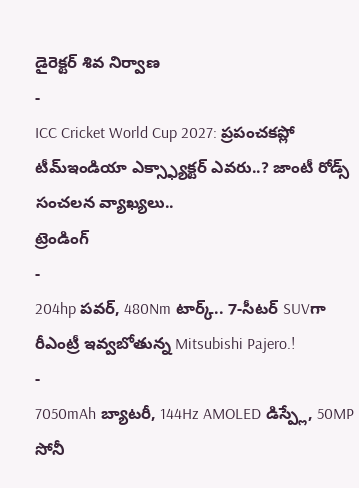డైరెక్టర్ శివ నిర్వాణ
-
ICC Cricket World Cup 2027: ప్రపంచకప్లో టీమ్ఇండియా ఎక్స్ఫ్యాక్టర్ ఎవరు..? జాంటీ రోడ్స్ సంచలన వ్యాఖ్యలు..
ట్రెండింగ్
-
204hp పవర్, 480Nm టార్క్.. 7-సీటర్ SUVగా రీఎంట్రీ ఇవ్వబోతున్న Mitsubishi Pajero.!
-
7050mAh బ్యాటరీ, 144Hz AMOLED డిస్ప్లే, 50MP సోనీ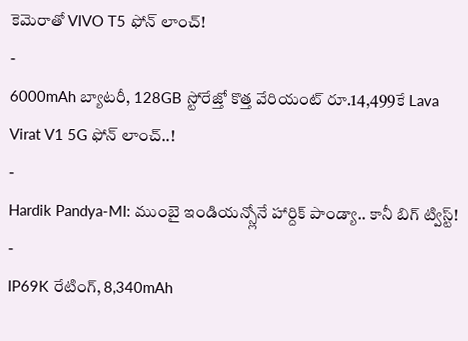కెమెరాతో VIVO T5 ఫోన్ లాంచ్!
-
6000mAh బ్యాటరీ, 128GB స్టోరేజ్తో కొత్త వేరియంట్ రూ.14,499కే Lava Virat V1 5G ఫోన్ లాంచ్..!
-
Hardik Pandya-MI: ముంబై ఇండియన్స్లోనే హార్దిక్ పాండ్యా.. కానీ బిగ్ ట్విస్ట్!
-
IP69K రేటింగ్, 8,340mAh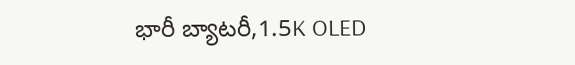భారీ బ్యాటరీ,1.5K OLED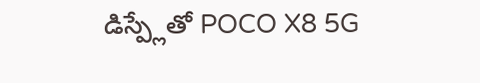డిస్ప్లేతో POCO X8 5G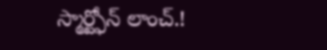స్మార్ట్ఫోన్ లాంచ్.!